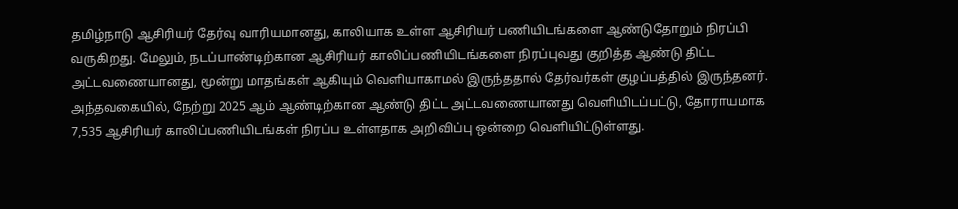தமிழ்நாடு ஆசிரியர் தேர்வு வாரியமானது, காலியாக உள்ள ஆசிரியர் பணியிடங்களை ஆண்டுதோறும் நிரப்பி வருகிறது. மேலும், நடப்பாண்டிற்கான ஆசிரியர் காலிப்பணியிடங்களை நிரப்புவது குறித்த ஆண்டு திட்ட அட்டவணையானது, மூன்று மாதங்கள் ஆகியும் வெளியாகாமல் இருந்ததால் தேர்வர்கள் குழப்பத்தில் இருந்தனர். அந்தவகையில், நேற்று 2025 ஆம் ஆண்டிற்கான ஆண்டு திட்ட அட்டவணையானது வெளியிடப்பட்டு, தோராயமாக 7,535 ஆசிரியர் காலிப்பணியிடங்கள் நிரப்ப உள்ளதாக அறிவிப்பு ஒன்றை வெளியிட்டுள்ளது.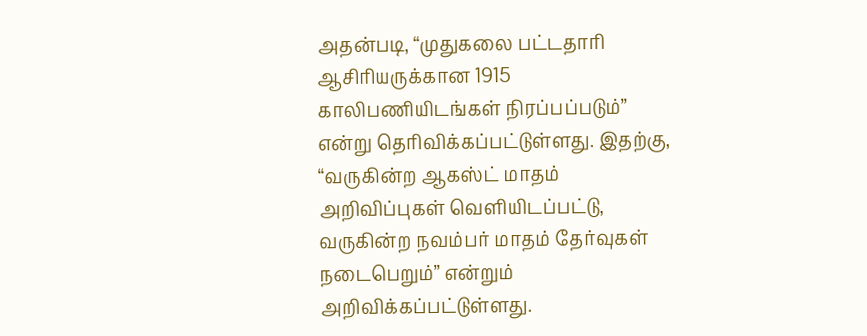அதன்படி, “முதுகலை பட்டதாரி ஆசிரியருக்கான 1915 காலிபணியிடங்கள் நிரப்பப்படும்” என்று தெரிவிக்கப்பட்டுள்ளது. இதற்கு, “வருகின்ற ஆகஸ்ட் மாதம் அறிவிப்புகள் வெளியிடப்பட்டு, வருகின்ற நவம்பர் மாதம் தேர்வுகள் நடைபெறும்” என்றும் அறிவிக்கப்பட்டுள்ளது.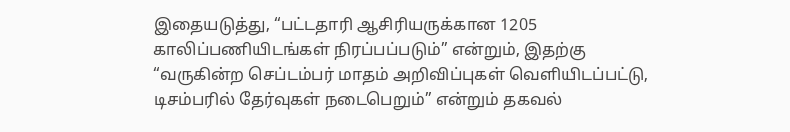இதையடுத்து, “பட்டதாரி ஆசிரியருக்கான 1205 காலிப்பணியிடங்கள் நிரப்பப்படும்” என்றும், இதற்கு “வருகின்ற செப்டம்பர் மாதம் அறிவிப்புகள் வெளியிடப்பட்டு, டிசம்பரில் தேர்வுகள் நடைபெறும்” என்றும் தகவல்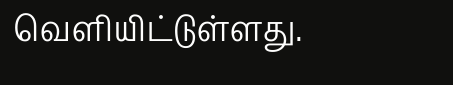வெளியிட்டுள்ளது.